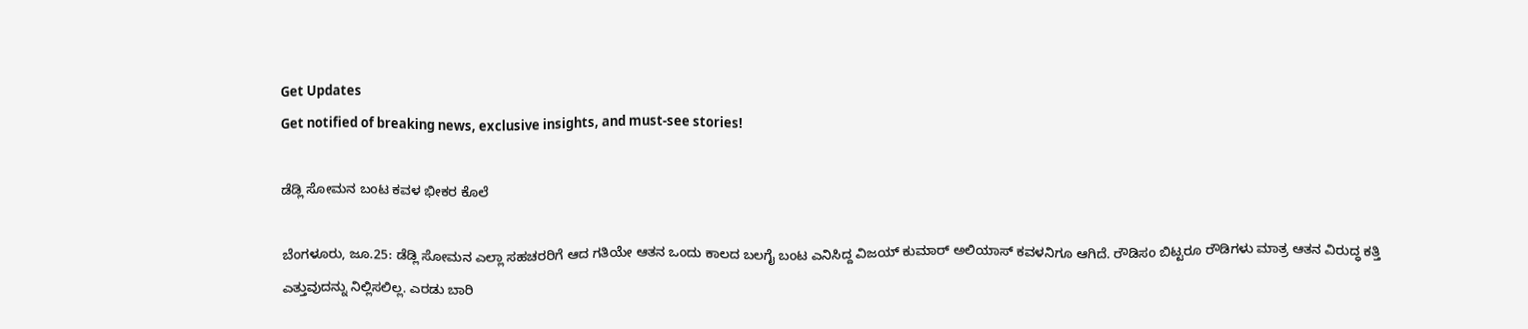Get Updates
Get notified of breaking news, exclusive insights, and must-see stories!

ಡೆಡ್ಲಿ ಸೋಮನ ಬಂಟ ಕವಳ ಭೀಕರ ಕೊಲೆ

ಬೆಂಗಳೂರು, ಜೂ.25: ಡೆಡ್ಲಿ ಸೋಮನ ಎಲ್ಲಾ ಸಹಚರರಿಗೆ ಆದ ಗತಿಯೇ ಆತನ ಒಂದು ಕಾಲದ ಬಲಗೈ ಬಂಟ ಎನಿಸಿದ್ದ ವಿಜಯ್ ಕುಮಾರ್ ಅಲಿಯಾಸ್ ಕವಳನಿಗೂ ಆಗಿದೆ. ರೌಡಿಸಂ ಬಿಟ್ಟರೂ ರೌಡಿಗಳು ಮಾತ್ರ ಆತನ ವಿರುದ್ಧ ಕತ್ತಿ ಎತ್ತುವುದನ್ನು ನಿಲ್ಲಿಸಲಿಲ್ಲ. ಎರಡು ಬಾರಿ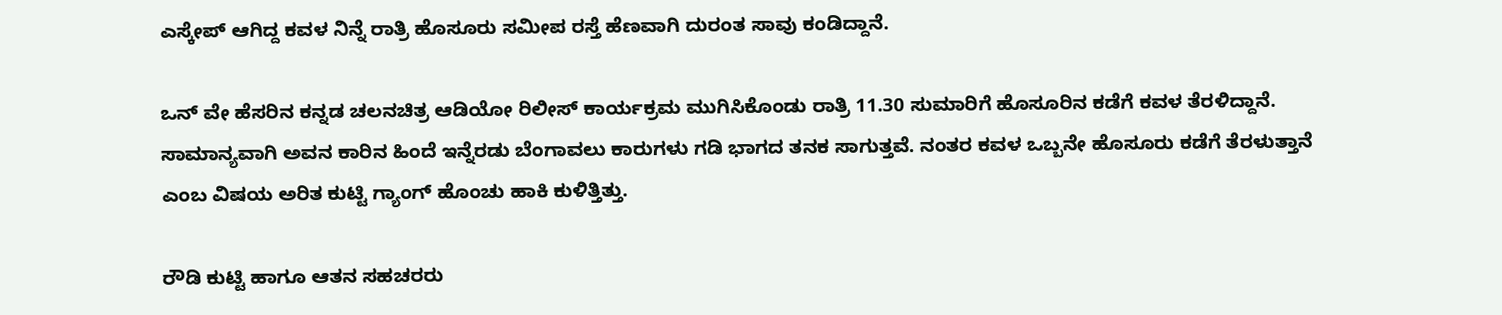ಎಸ್ಕೇಪ್ ಆಗಿದ್ದ ಕವಳ ನಿನ್ನೆ ರಾತ್ರಿ ಹೊಸೂರು ಸಮೀಪ ರಸ್ತೆ ಹೆಣವಾಗಿ ದುರಂತ ಸಾವು ಕಂಡಿದ್ದಾನೆ.

ಒನ್ ವೇ ಹೆಸರಿನ ಕನ್ನಡ ಚಲನಚಿತ್ರ ಆಡಿಯೋ ರಿಲೀಸ್ ಕಾರ್ಯಕ್ರಮ ಮುಗಿಸಿಕೊಂಡು ರಾತ್ರಿ 11.30 ಸುಮಾರಿಗೆ ಹೊಸೂರಿನ ಕಡೆಗೆ ಕವಳ ತೆರಳಿದ್ದಾನೆ. ಸಾಮಾನ್ಯವಾಗಿ ಅವನ ಕಾರಿನ ಹಿಂದೆ ಇನ್ನೆರಡು ಬೆಂಗಾವಲು ಕಾರುಗಳು ಗಡಿ ಭಾಗದ ತನಕ ಸಾಗುತ್ತವೆ. ನಂತರ ಕವಳ ಒಬ್ಬನೇ ಹೊಸೂರು ಕಡೆಗೆ ತೆರಳುತ್ತಾನೆ ಎಂಬ ವಿಷಯ ಅರಿತ ಕುಟ್ಟಿ ಗ್ಯಾಂಗ್ ಹೊಂಚು ಹಾಕಿ ಕುಳಿತ್ತಿತ್ತು.

ರೌಡಿ ಕುಟ್ಟಿ ಹಾಗೂ ಆತನ ಸಹಚರರು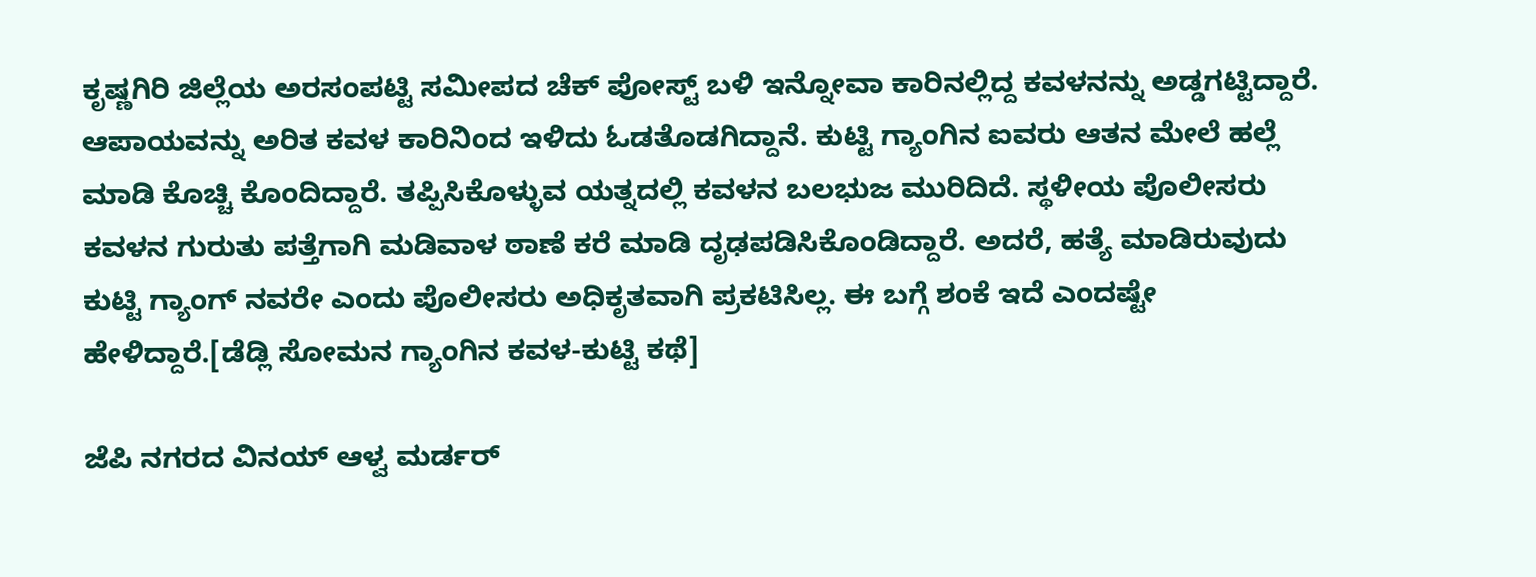ಕೃಷ್ಣಗಿರಿ ಜಿಲ್ಲೆಯ ಅರಸಂಪಟ್ಟಿ ಸಮೀಪದ ಚೆಕ್ ಪೋಸ್ಟ್ ಬಳಿ ಇನ್ನೋವಾ ಕಾರಿನಲ್ಲಿದ್ದ ಕವಳನನ್ನು ಅಡ್ಡಗಟ್ಟಿದ್ದಾರೆ. ಆಪಾಯವನ್ನು ಅರಿತ ಕವಳ ಕಾರಿನಿಂದ ಇಳಿದು ಓಡತೊಡಗಿದ್ದಾನೆ. ಕುಟ್ಟಿ ಗ್ಯಾಂಗಿನ ಐವರು ಆತನ ಮೇಲೆ ಹಲ್ಲೆ ಮಾಡಿ ಕೊಚ್ಚಿ ಕೊಂದಿದ್ದಾರೆ. ತಪ್ಪಿಸಿಕೊಳ್ಳುವ ಯತ್ನದಲ್ಲಿ ಕವಳನ ಬಲಭುಜ ಮುರಿದಿದೆ. ಸ್ಥಳೀಯ ಪೊಲೀಸರು ಕವಳನ ಗುರುತು ಪತ್ತೆಗಾಗಿ ಮಡಿವಾಳ ಠಾಣೆ ಕರೆ ಮಾಡಿ ದೃಢಪಡಿಸಿಕೊಂಡಿದ್ದಾರೆ. ಅದರೆ, ಹತ್ಯೆ ಮಾಡಿರುವುದು ಕುಟ್ಟಿ ಗ್ಯಾಂಗ್ ನವರೇ ಎಂದು ಪೊಲೀಸರು ಅಧಿಕೃತವಾಗಿ ಪ್ರಕಟಿಸಿಲ್ಲ. ಈ ಬಗ್ಗೆ ಶಂಕೆ ಇದೆ ಎಂದಷ್ಟೇ ಹೇಳಿದ್ದಾರೆ.[ಡೆಡ್ಲಿ ಸೋಮನ ಗ್ಯಾಂಗಿನ ಕವಳ-ಕುಟ್ಟಿ ಕಥೆ]

ಜೆಪಿ ನಗರದ ವಿನಯ್ ಆಳ್ವ ಮರ್ಡರ್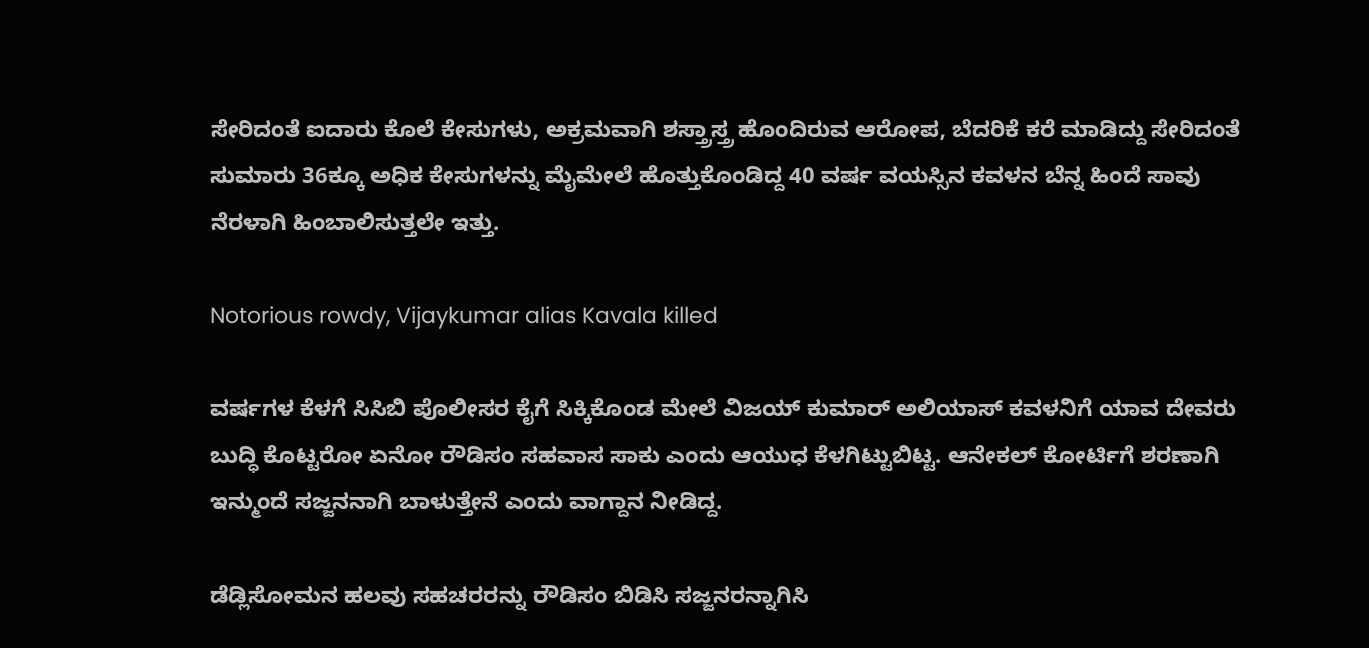ಸೇರಿದಂತೆ ಐದಾರು ಕೊಲೆ ಕೇಸುಗಳು, ಅಕ್ರಮವಾಗಿ ಶಸ್ತ್ರಾಸ್ತ್ರ ಹೊಂದಿರುವ ಆರೋಪ, ಬೆದರಿಕೆ ಕರೆ ಮಾಡಿದ್ದು ಸೇರಿದಂತೆ ಸುಮಾರು 36ಕ್ಕೂ ಅಧಿಕ ಕೇಸುಗಳನ್ನು ಮೈಮೇಲೆ ಹೊತ್ತುಕೊಂಡಿದ್ದ 40 ವರ್ಷ ವಯಸ್ಸಿನ ಕವಳನ ಬೆನ್ನ ಹಿಂದೆ ಸಾವು ನೆರಳಾಗಿ ಹಿಂಬಾಲಿಸುತ್ತಲೇ ಇತ್ತು.

Notorious rowdy, Vijaykumar alias Kavala killed

ವರ್ಷಗಳ ಕೆಳಗೆ ಸಿಸಿಬಿ ಪೊಲೀಸರ ಕೈಗೆ ಸಿಕ್ಕಿಕೊಂಡ ಮೇಲೆ ವಿಜಯ್ ಕುಮಾರ್ ಅಲಿಯಾಸ್ ಕವಳನಿಗೆ ಯಾವ ದೇವರು ಬುದ್ಧಿ ಕೊಟ್ಟರೋ ಏನೋ ರೌಡಿಸಂ ಸಹವಾಸ ಸಾಕು ಎಂದು ಆಯುಧ ಕೆಳಗಿಟ್ಟುಬಿಟ್ಟ. ಆನೇಕಲ್ ಕೋರ್ಟಿಗೆ ಶರಣಾಗಿ ಇನ್ಮುಂದೆ ಸಜ್ಜನನಾಗಿ ಬಾಳುತ್ತೇನೆ ಎಂದು ವಾಗ್ದಾನ ನೀಡಿದ್ದ.

ಡೆಡ್ಲಿಸೋಮನ ಹಲವು ಸಹಚರರನ್ನು ರೌಡಿಸಂ ಬಿಡಿಸಿ ಸಜ್ಜನರನ್ನಾಗಿಸಿ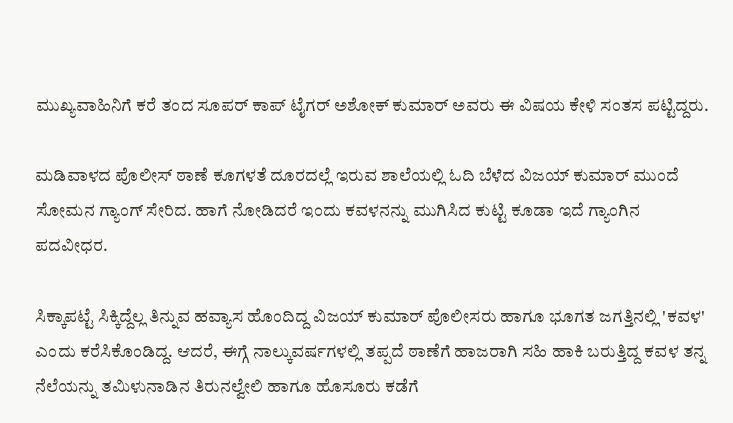ಮುಖ್ಯವಾಹಿನಿಗೆ ಕರೆ ತಂದ ಸೂಪರ್ ಕಾಪ್ ಟೈಗರ್ ಅಶೋಕ್ ಕುಮಾರ್ ಅವರು ಈ ವಿಷಯ ಕೇಳಿ ಸಂತಸ ಪಟ್ಟಿದ್ದರು.

ಮಡಿವಾಳದ ಪೊಲೀಸ್ ಠಾಣೆ ಕೂಗಳತೆ ದೂರದಲ್ಲೆ ಇರುವ ಶಾಲೆಯಲ್ಲಿ ಓದಿ ಬೆಳೆದ ವಿಜಯ್ ಕುಮಾರ್ ಮುಂದೆ ಸೋಮನ ಗ್ಯಾಂಗ್ ಸೇರಿದ. ಹಾಗೆ ನೋಡಿದರೆ ಇಂದು ಕವಳನನ್ನು ಮುಗಿಸಿದ ಕುಟ್ಟಿ ಕೂಡಾ ಇದೆ ಗ್ಯಾಂಗಿನ ಪದವೀಧರ.

ಸಿಕ್ಕಾಪಟ್ಟೆ ಸಿಕ್ಕಿದ್ದೆಲ್ಲ ತಿನ್ನುವ ಹವ್ಯಾಸ ಹೊಂದಿದ್ದ ವಿಜಯ್ ಕುಮಾರ್ ಪೊಲೀಸರು ಹಾಗೂ ಭೂಗತ ಜಗತ್ತಿನಲ್ಲಿ 'ಕವಳ' ಎಂದು ಕರೆಸಿಕೊಂಡಿದ್ದ. ಆದರೆ, ಈಗ್ಗೆ ನಾಲ್ಕುವರ್ಷಗಳಲ್ಲಿ ತಪ್ಪದೆ ಠಾಣೆಗೆ ಹಾಜರಾಗಿ ಸಹಿ ಹಾಕಿ ಬರುತ್ತಿದ್ದ ಕವಳ ತನ್ನ ನೆಲೆಯನ್ನು ತಮಿಳುನಾಡಿನ ತಿರುನಲ್ವೇಲಿ ಹಾಗೂ ಹೊಸೂರು ಕಡೆಗೆ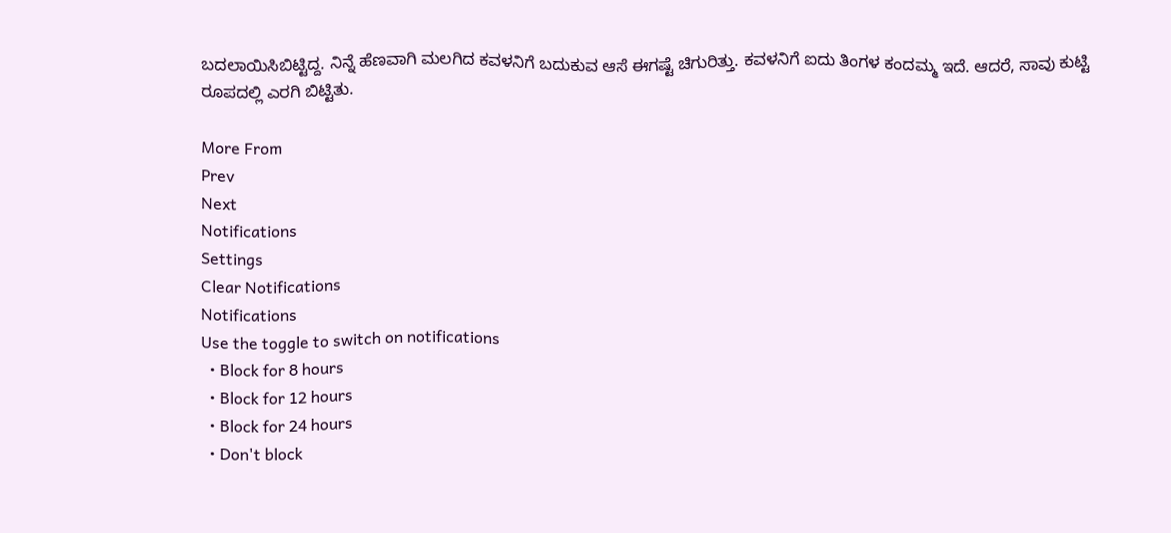ಬದಲಾಯಿಸಿಬಿಟ್ಟಿದ್ದ. ನಿನ್ನೆ ಹೆಣವಾಗಿ ಮಲಗಿದ ಕವಳನಿಗೆ ಬದುಕುವ ಆಸೆ ಈಗಷ್ಟೆ ಚಿಗುರಿತ್ತು. ಕವಳನಿಗೆ ಐದು ತಿಂಗಳ ಕಂದಮ್ಮ ಇದೆ. ಆದರೆ, ಸಾವು ಕುಟ್ಟಿ ರೂಪದಲ್ಲಿ ಎರಗಿ ಬಿಟ್ಟಿತು.

More From
Prev
Next
Notifications
Settings
Clear Notifications
Notifications
Use the toggle to switch on notifications
  • Block for 8 hours
  • Block for 12 hours
  • Block for 24 hours
  • Don't block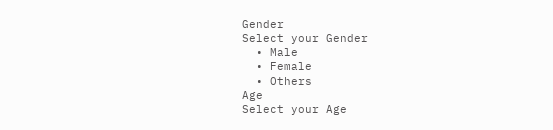Gender
Select your Gender
  • Male
  • Female
  • Others
Age
Select your Age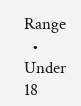Range
  • Under 18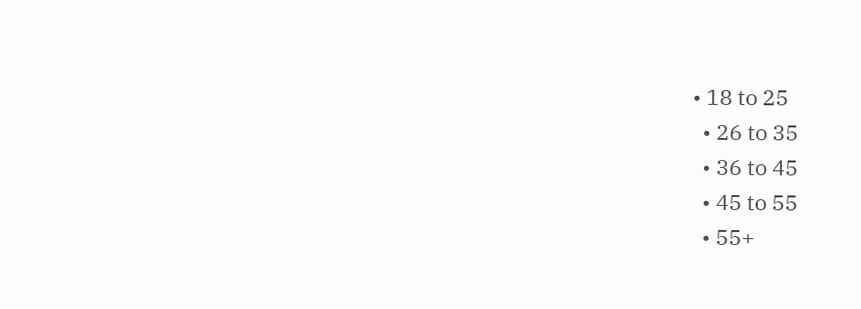• 18 to 25
  • 26 to 35
  • 36 to 45
  • 45 to 55
  • 55+